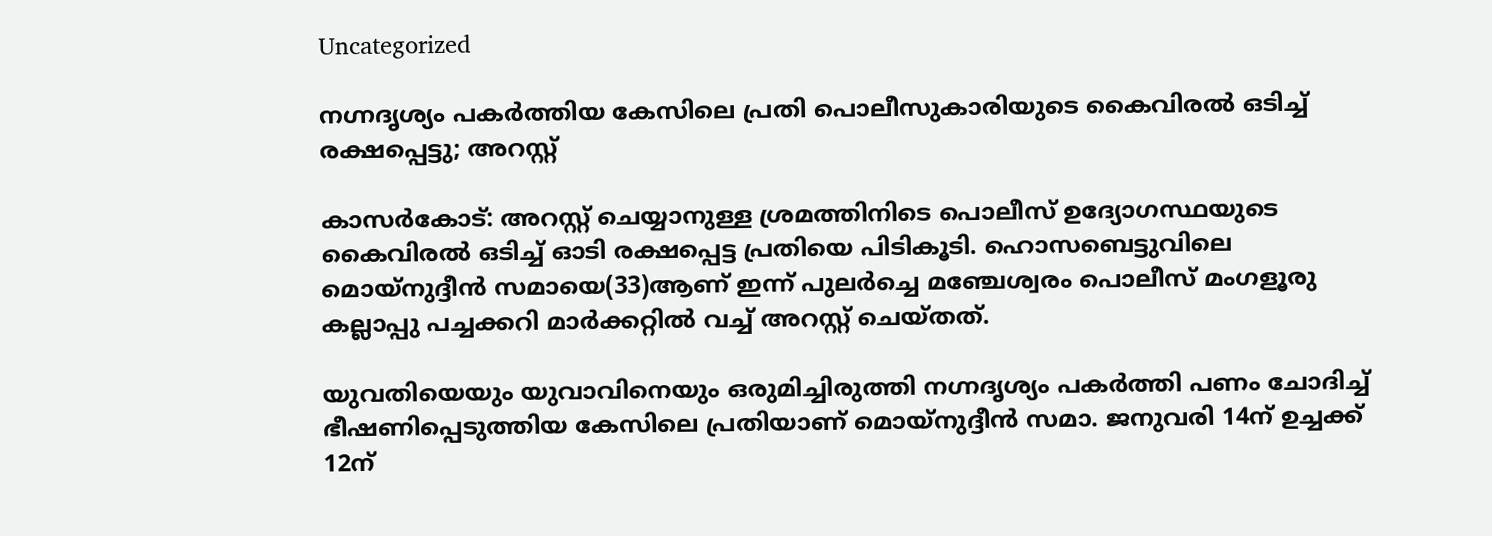Uncategorized

നഗ്നദൃശ്യം പകര്‍ത്തിയ കേസിലെ പ്രതി പൊലീസുകാരിയുടെ കൈവിരല്‍ ഒടിച്ച് രക്ഷപ്പെട്ടു; അറസ്റ്റ്

കാസര്‍കോട്: അറസ്റ്റ് ചെയ്യാനുള്ള ശ്രമത്തിനിടെ പൊലീസ് ഉദ്യോഗസ്ഥയുടെ കൈവിരല്‍ ഒടിച്ച് ഓടി രക്ഷപ്പെട്ട പ്രതിയെ പിടികൂടി. ഹൊസബെട്ടുവിലെ മൊയ്‌നുദ്ദീന്‍ സമായെ(33)ആണ് ഇന്ന് പുലര്‍ച്ചെ മഞ്ചേശ്വരം പൊലീസ് മംഗളൂരു കല്ലാപ്പു പച്ചക്കറി മാര്‍ക്കറ്റില്‍ വച്ച് അറസ്റ്റ് ചെയ്തത്.

യുവതിയെയും യുവാവിനെയും ഒരുമിച്ചിരുത്തി നഗ്നദൃശ്യം പകര്‍ത്തി പണം ചോദിച്ച് ഭീഷണിപ്പെടുത്തിയ കേസിലെ പ്രതിയാണ് മൊയ്‌നുദ്ദീന്‍ സമാ. ജനുവരി 14ന് ഉച്ചക്ക് 12ന്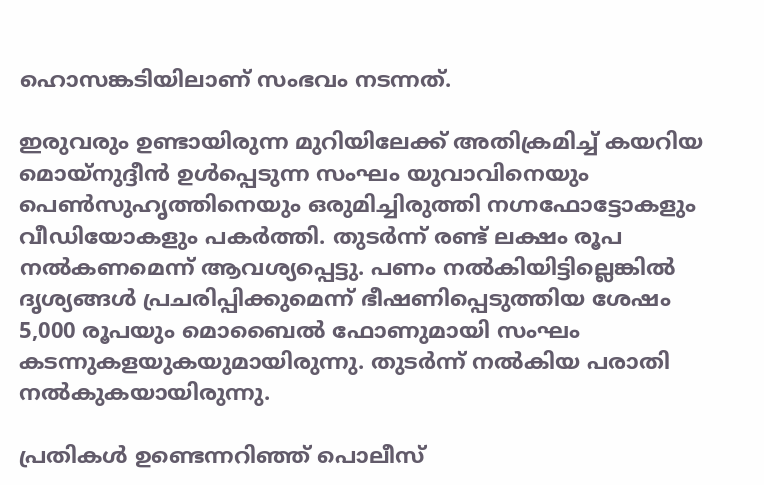ഹൊസങ്കടിയിലാണ് സംഭവം നടന്നത്.

ഇരുവരും ഉണ്ടായിരുന്ന മുറിയിലേക്ക് അതിക്രമിച്ച് കയറിയ മൊയ്‌നുദ്ദീന്‍ ഉള്‍പ്പെടുന്ന സംഘം യുവാവിനെയും പെണ്‍സുഹൃത്തിനെയും ഒരുമിച്ചിരുത്തി നഗ്നഫോട്ടോകളും വീഡിയോകളും പകര്‍ത്തി. തുടര്‍ന്ന് രണ്ട് ലക്ഷം രൂപ നല്‍കണമെന്ന് ആവശ്യപ്പെട്ടു. പണം നല്‍കിയിട്ടില്ലെങ്കില്‍ ദൃശ്യങ്ങള്‍ പ്രചരിപ്പിക്കുമെന്ന് ഭീഷണിപ്പെടുത്തിയ ശേഷം 5,000 രൂപയും മൊബൈല്‍ ഫോണുമായി സംഘം കടന്നുകളയുകയുമായിരുന്നു. തുടര്‍ന്ന് നല്‍കിയ പരാതി നല്‍കുകയായിരുന്നു.

പ്രതികള്‍ ഉണ്ടെന്നറിഞ്ഞ് പൊലീസ്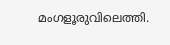മംഗളൂരുവിലെത്തി.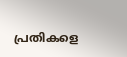പ്രതികളെ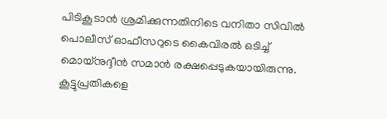പിടികൂടാന്‍ ശ്രമിക്കുന്നതിനിടെ വനിതാ സിവില്‍ പൊലീസ് ഓഫീസറുടെ കൈവിരല്‍ ഒടിച്ച് മൊയ്‌നുദ്ദീന്‍ സമാന്‍ രക്ഷപ്പെടുകയായിരുന്നു. കൂട്ടുപ്രതികളെ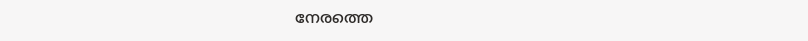നേരത്തെ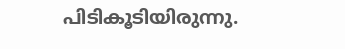പിടികൂടിയിരുന്നു.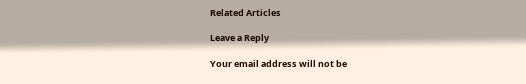Related Articles

Leave a Reply

Your email address will not be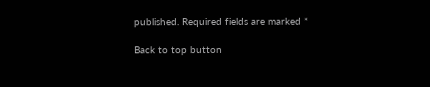published. Required fields are marked *

Back to top button